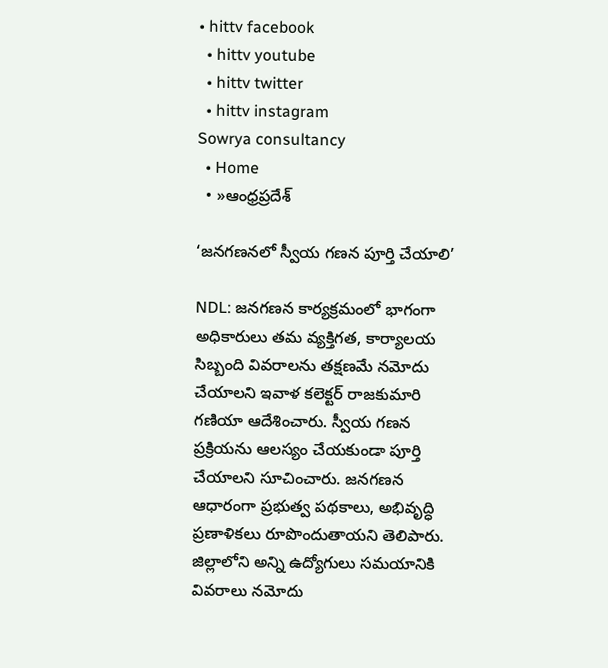• hittv facebook
  • hittv youtube
  • hittv twitter
  • hittv instagram
Sowrya consultancy
  • Home
  • »ఆంధ్రప్రదేశ్

‘జనగణనలో స్వీయ గణన పూర్తి చేయాలి’

NDL: జనగణన కార్యక్రమంలో భాగంగా అధికారులు తమ వ్యక్తిగత, కార్యాలయ సిబ్బంది వివరాలను తక్షణమే నమోదు చేయాలని ఇవాళ కలెక్టర్ రాజకుమారి గణియా ఆదేశించారు. స్వీయ గణన ప్రక్రియను ఆలస్యం చేయకుండా పూర్తి చేయాలని సూచించారు. జనగణన ఆధారంగా ప్రభుత్వ పథకాలు, అభివృద్ధి ప్రణాళికలు రూపొందుతాయని తెలిపారు. జిల్లాలోని అన్ని ఉద్యోగులు సమయానికి వివరాలు నమోదు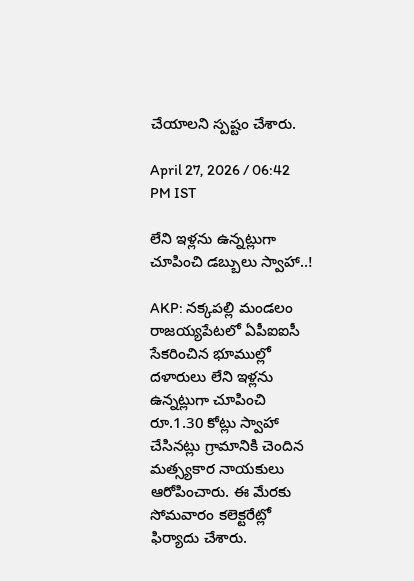చేయాలని స్పష్టం చేశారు.

April 27, 2026 / 06:42 PM IST

లేని ఇళ్లను ఉన్నట్లుగా చూపించి డబ్బులు స్వాహా..!

AKP: నక్కపల్లి మండలం రాజయ్యపేటలో ఏపీఐఐసీ సేకరించిన భూముల్లో దళారులు లేని ఇళ్లను ఉన్నట్లుగా చూపించి రూ.1.30 కోట్లు స్వాహా చేసినట్లు గ్రామానికి చెందిన మత్స్యకార నాయకులు ఆరోపించారు. ఈ మేరకు సోమవారం కలెక్టరేట్లో ఫిర్యాదు చేశారు.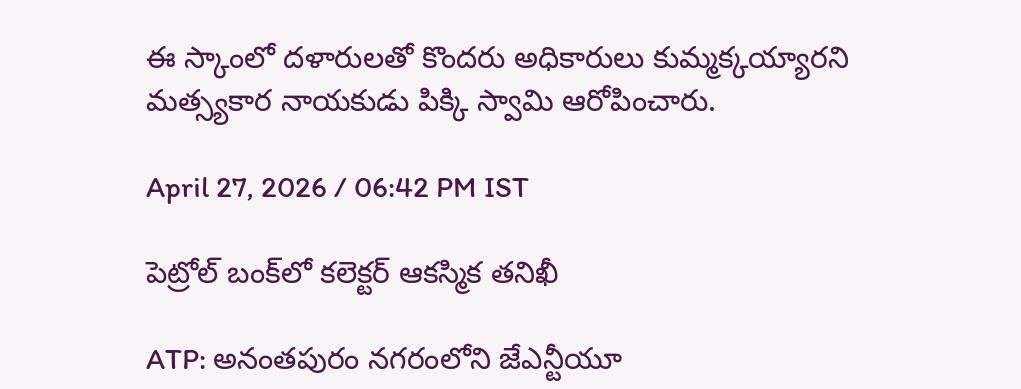ఈ స్కాంలో దళారులతో కొందరు అధికారులు కుమ్మక్కయ్యారని మత్స్యకార నాయకుడు పిక్కి స్వామి ఆరోపించారు.

April 27, 2026 / 06:42 PM IST

పెట్రోల్ బంక్‌లో కలెక్టర్ ఆకస్మిక తనిఖీ

ATP: అనంతపురం నగరంలోని జేఎన్టీయూ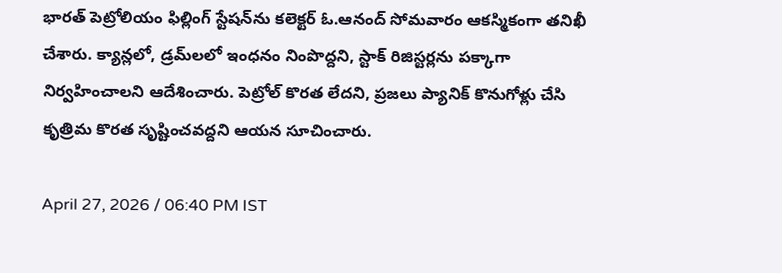భారత్ పెట్రోలియం ఫిల్లింగ్ స్టేషన్‌ను కలెక్టర్ ఓ.ఆనంద్ సోమవారం ఆకస్మికంగా తనిఖీ చేశారు. క్యాన్లలో, డ్రమ్‌లలో ఇంధనం నింపొద్దని, స్టాక్ రిజిస్టర్లను పక్కాగా నిర్వహించాలని ఆదేశించారు. పెట్రోల్ కొరత లేదని, ప్రజలు ప్యానిక్ కొనుగోళ్లు చేసి కృత్రిమ కొరత సృష్టించవద్దని ఆయన సూచించారు.

April 27, 2026 / 06:40 PM IST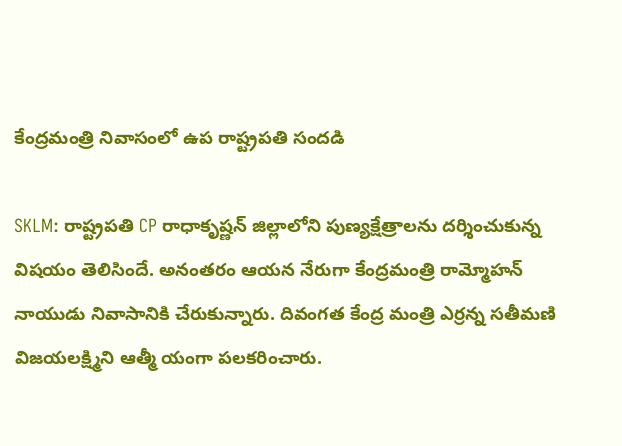కేంద్రమంత్రి నివాసంలో ఉప రాష్ట్రపతి సందడి

SKLM: రాష్ట్రపతి CP రాధాకృష్ణన్ జిల్లాలోని పుణ్యక్షేత్రాలను దర్శించుకున్న విషయం తెలిసిందే. అనంతరం ఆయన నేరుగా కేంద్రమంత్రి రామ్మోహన్ నాయుడు నివాసానికి చేరుకున్నారు. దివంగత కేంద్ర మంత్రి ఎర్రన్న సతీమణి విజయలక్ష్మిని ఆత్మీ యంగా పలకరించారు.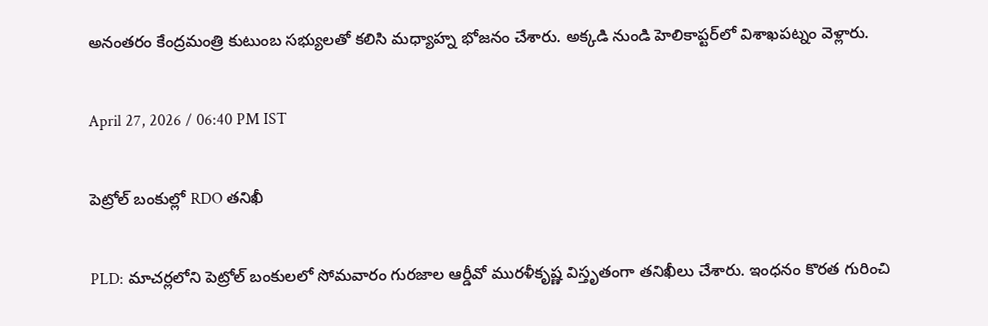అనంతరం కేంద్రమంత్రి కుటుంబ సభ్యులతో కలిసి మధ్యాహ్న భోజనం చేశారు. అక్కడి నుండి హెలికాప్టర్‌లో విశాఖపట్నం వెళ్లారు.

April 27, 2026 / 06:40 PM IST

పెట్రోల్ బంకుల్లో RDO తనిఖీ

PLD: మాచర్లలోని పెట్రోల్ బంకులలో సోమవారం గురజాల ఆర్డీవో మురళీకృష్ణ విస్తృతంగా తనిఖీలు చేశారు. ఇంధనం కొరత గురించి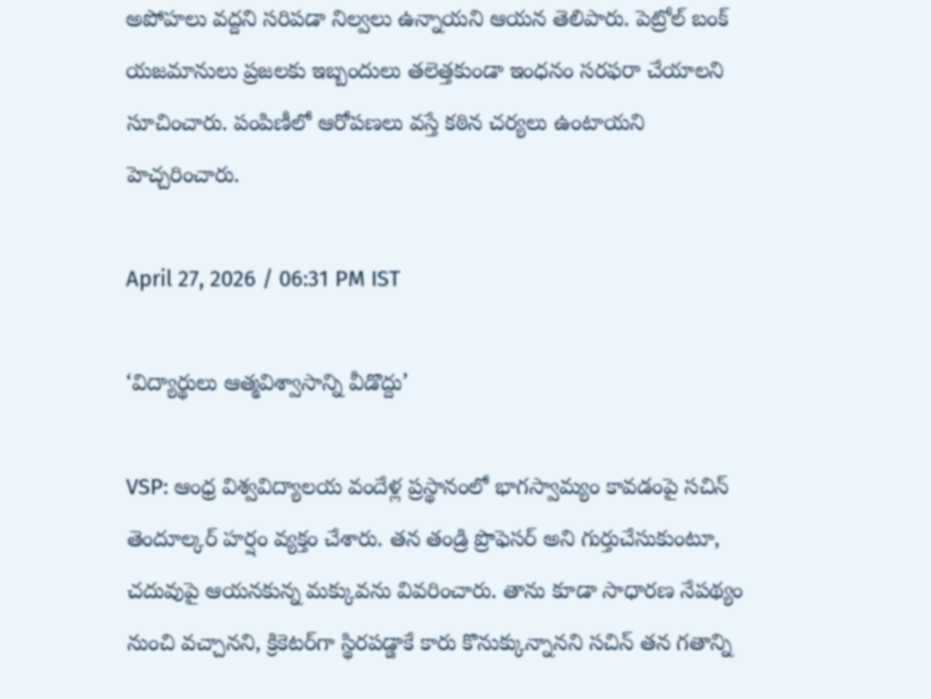అపోహలు వద్దని సరిపడా నిల్వలు ఉన్నాయని ఆయన తెలిపారు. పెట్రోల్ బంక్ యజమానులు ప్రజలకు ఇబ్బందులు తలెత్తకుండా ఇంధనం సరఫరా చేయాలని సూచించారు. పంపిణీలో ఆరోపణలు వస్తే కఠిన చర్యలు ఉంటాయని హెచ్చరించారు.

April 27, 2026 / 06:31 PM IST

‘విద్యార్థులు ఆత్మవిశ్వాసాన్ని వీడొద్దు’

VSP: ఆంధ్ర విశ్వవిద్యాలయ వందేళ్ల ప్రస్థానంలో భాగస్వామ్యం కావడంపై సచిన్ తెందూల్కర్ హర్షం వ్యక్తం చేశారు. తన తండ్రి ప్రొఫెసర్ అని గుర్తుచేసుకుంటూ, చదువుపై ఆయనకున్న మక్కువను వివరించారు. తాను కూడా సాధారణ నేపథ్యం నుంచి వచ్చానని, క్రికెటర్‌గా స్థిరపడ్డాకే కారు కొనుక్కున్నానని సచిన్ తన గతాన్ని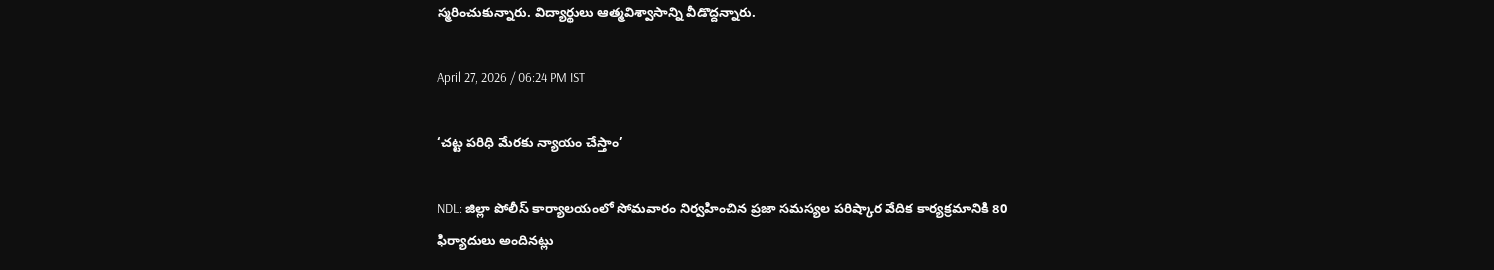స్మరించుకున్నారు. విద్యార్థులు ఆత్మవిశ్వాసాన్ని వీడొద్దన్నారు.

April 27, 2026 / 06:24 PM IST

‘చట్ట పరిధి మేరకు న్యాయం చేస్తాం’

NDL: జిల్లా పోలీస్ కార్యాలయంలో సోమవారం నిర్వహించిన ప్రజా సమస్యల పరిష్కార వేదిక కార్యక్రమానికి 80 ఫిర్యాదులు అందినట్లు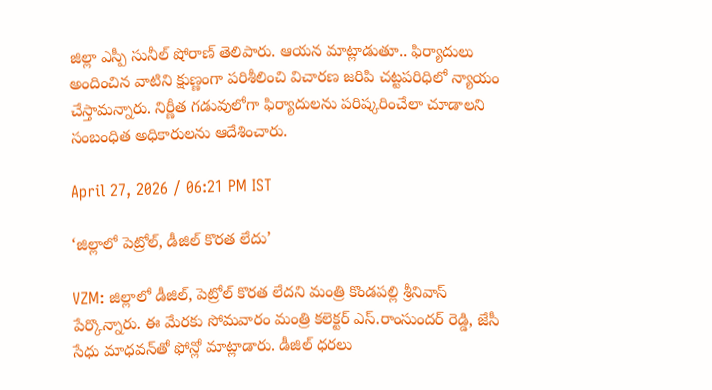జిల్లా ఎస్పీ సునీల్ షోరాణ్ తెలిపారు. ఆయన మాట్లాడుతూ.. ఫిర్యాదులు అందించిన వాటిని క్షుణ్ణంగా పరిశీలించి విచారణ జరిపి చట్టపరిధిలో న్యాయం చేస్తామన్నారు. నిర్ణీత గడువులోగా ఫిర్యాదులను పరిష్కరించేలా చూడాలని సంబంధిత అధికారులను ఆదేశించారు.

April 27, 2026 / 06:21 PM IST

‘జిల్లాలో పెట్రోల్, డీజిల్ కొరత లేదు’

VZM: జిల్లాలో డీజిల్, పెట్రోల్ కొరత లేద‌ని మంత్రి కొండపల్లి శ్రీనివాస్ పేర్కొన్నారు. ఈ మేరకు సోమ‌వారం మంత్రి క‌లెక్ట‌ర్ ఎస్.రాంసుందర్ రెడ్డి, జేసీ సేధు మాధవన్‌తో ఫోన్లో మాట్లాడారు. డీజిల్ ధరలు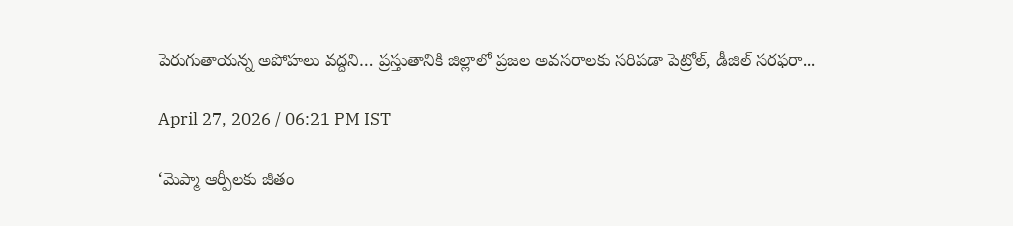పెరుగుతాయన్న అపోహలు వద్ద‌ని… ప్ర‌స్తుతానికి జిల్లాలో ప్ర‌జ‌ల అవ‌స‌రాల‌కు స‌రిప‌డా పెట్రోల్‌, డీజిల్ స‌ర‌ఫ‌రా...

April 27, 2026 / 06:21 PM IST

‘మెప్మా ఆర్పీలకు జీతం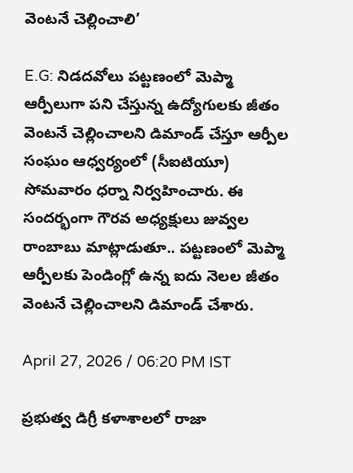వెంటనే చెల్లించాలి’

E.G: నిడదవోలు పట్టణంలో మెప్మా ఆర్పీలుగా పని చేస్తున్న ఉద్యోగులకు జీతం వెంటనే చెల్లించాలని డిమాండ్ చేస్తూ ఆర్పీల సంఘం ఆధ్వర్యంలో (సీఐటియూ) సోమవారం ధర్నా నిర్వహించారు. ఈ సందర్భంగా గౌరవ అధ్యక్షులు జువ్వల రాంబాబు మాట్లాడుతూ.. పట్టణంలో మెప్మా ఆర్పీలకు పెండింగ్లో ఉన్న ఐదు నెలల జీతం వెంటనే చెల్లించాలని డిమాండ్ చేశారు.

April 27, 2026 / 06:20 PM IST

ప్రభుత్వ డిగ్రీ కళాశాలలో రాజా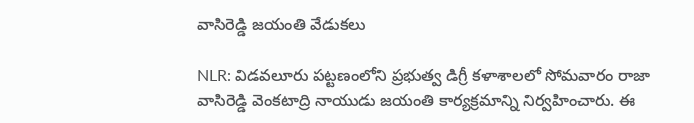వాసిరెడ్డి జయంతి వేడుకలు

NLR: విడవలూరు పట్టణంలోని ప్రభుత్వ డిగ్రీ కళాశాలలో సోమవారం రాజా వాసిరెడ్డి వెంకటాద్రి నాయుడు జయంతి కార్యక్రమాన్ని నిర్వహించారు. ఈ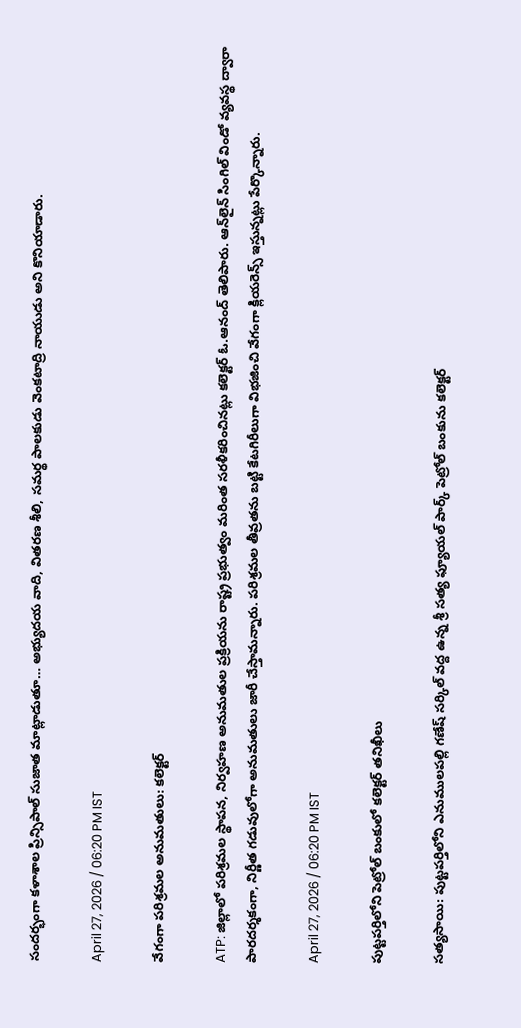సందర్భంగా కళాశాల ప్రిన్సిపాల్ సుజాత మాట్లాడుతూ… అభ్యుదయ వాది, వితరణ శీలి, సమర్థ పాలకుడు వెంకటాద్రి నాయుడు అని కొనియాడారు.

April 27, 2026 / 06:20 PM IST

వేగంగా పరిశ్రమల అనుమతులు: కలెక్టర్

ATP: జిల్లాలో పరిశ్రమల స్థాపన, నిర్వహణ అనుమతుల ప్రక్రియను రాష్ట్ర ప్రభుత్వం మరింత సరళీకరించినట్లు కలెక్టర్ ఓ.ఆనంద్ తెలిపారు. ఆన్‌లైన్ సింగిల్ విండో వ్యవస్థ ద్వారా పారదర్శకంగా, నిర్ణీత గడువులోగా అనుమతులు జారీ చేస్తామన్నారు. పరిశ్రమల తీవ్రతను బట్టి కేటగిరీలుగా విభజించి వేగంగా క్లియరెన్స్ ఇస్తున్నట్లు పేర్కొన్నారు.

April 27, 2026 / 06:20 PM IST

పుట్టపర్తిలోని పెట్రోల్ బంకులో కలెక్టర్ తనిఖీలు

సత్యసాయి: పుట్టపర్తిలోని ఎనుములపల్లి గణేష్ సర్కిల్ వద్ద ఉన్న శ్రీ సత్య ఫ్యూయల్ పార్క్ పెట్రోల్ బంకును కలెక్టర్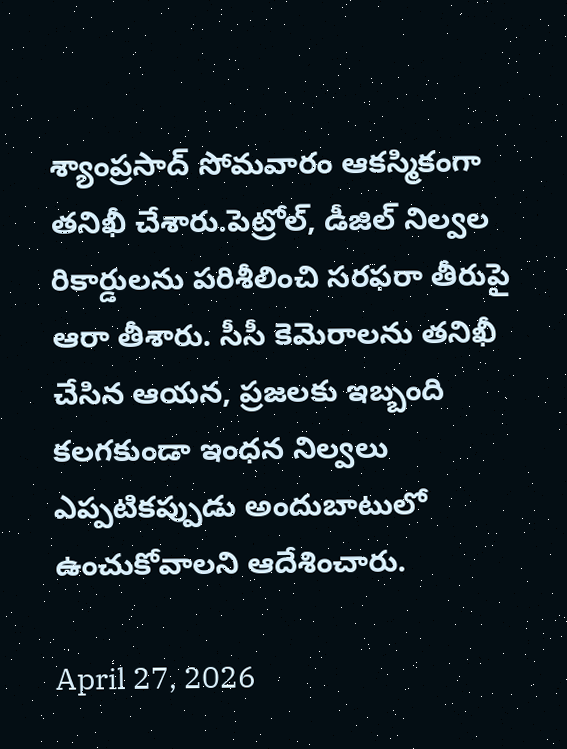శ్యాంప్రసాద్ సోమవారం ఆకస్మికంగా తనిఖీ చేశారు.పెట్రోల్, డీజిల్ నిల్వల రికార్డులను పరిశీలించి సరఫరా తీరుపై ఆరా తీశారు. సీసీ కెమెరాలను తనిఖీ చేసిన ఆయన, ప్రజలకు ఇబ్బంది కలగకుండా ఇంధన నిల్వలు ఎప్పటికప్పుడు అందుబాటులో ఉంచుకోవాలని ఆదేశించారు.

April 27, 2026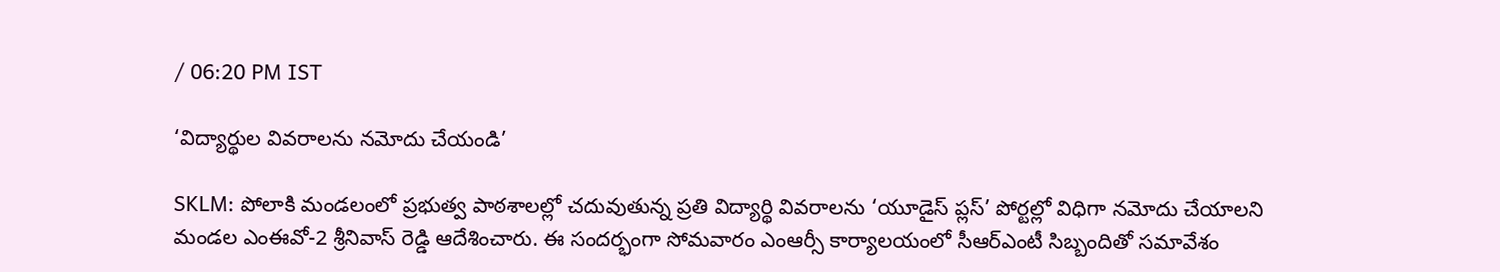/ 06:20 PM IST

‘విద్యార్థుల వివరాలను నమోదు చేయండి’

SKLM: పోలాకి మండలంలో ప్రభుత్వ పాఠశాలల్లో చదువుతున్న ప్రతి విద్యార్థి వివరాలను ‘యూడైస్ ప్లస్’ పోర్టల్లో విధిగా నమోదు చేయాలని మండల ఎంఈవో-2 శ్రీనివాస్ రెడ్డి ఆదేశించారు. ఈ సందర్భంగా సోమవారం ఎంఆర్సీ కార్యాలయంలో సీఆర్‌ఎంటీ సిబ్బందితో సమావేశం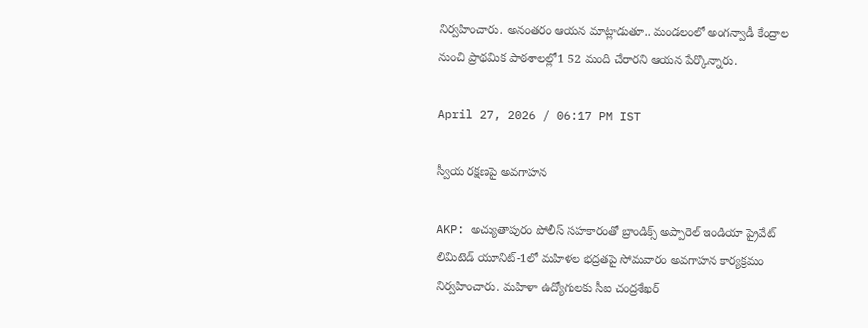నిర్వహించారు. అనంతరం ఆయన మాట్లాడుతూ.. మండలంలో అంగన్వాడీ కేంద్రాల నుంచి ప్రాథమిక పాఠశాలల్లో1 52 మంది చేరారని ఆయన పేర్కొన్నారు.

April 27, 2026 / 06:17 PM IST

స్వీయ రక్షణపై అవగాహన

AKP: అచ్యుతాపురం పోలీస్ సహకారంతో బ్రాండిక్స్ అప్పారెల్ ఇండియా ప్రైవేట్ లిమిటెడ్ యూనిట్-1లో మహిళల భద్రతపై సోమవారం అవగాహన కార్యక్రమం నిర్వహించారు. మహిళా ఉద్యోగులకు సీఐ చంద్రశేఖర్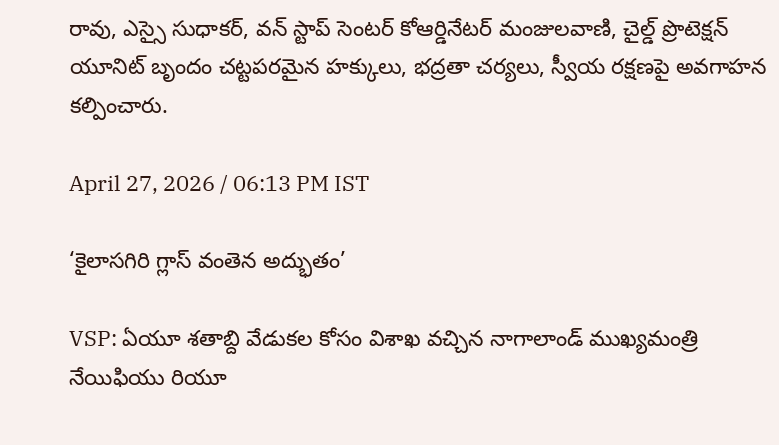రావు, ఎస్సై సుధాకర్, వన్ స్టాప్ సెంటర్ కోఆర్డినేటర్ మంజులవాణి, చైల్డ్ ప్రొటెక్షన్ యూనిట్ బృందం చట్టపరమైన హక్కులు, భద్రతా చర్యలు, స్వీయ రక్షణపై అవగాహన కల్పించారు.

April 27, 2026 / 06:13 PM IST

‘కైలాసగిరి గ్లాస్‌ వంతెన అద్భుతం’

VSP: ఏయూ శతాబ్ది వేడుకల కోసం విశాఖ వచ్చిన నాగాలాండ్ ముఖ్యమంత్రి నేయిఫియు రియూ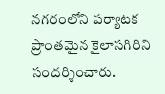నగరంలోని పర్యాటక ప్రాంతమైన కైలాసగిరిని సందర్శించారు.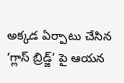అక్కడ ఏర్పాటు చేసిన ‘గ్లాస్ బ్రిడ్జ్’ పై ఆయన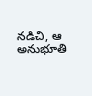నడిచి, ఆ అనుభూతి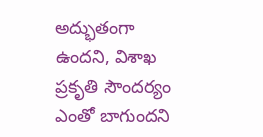అద్భుతంగా ఉందని, విశాఖ ప్రకృతి సౌందర్యం ఎంతో బాగుందని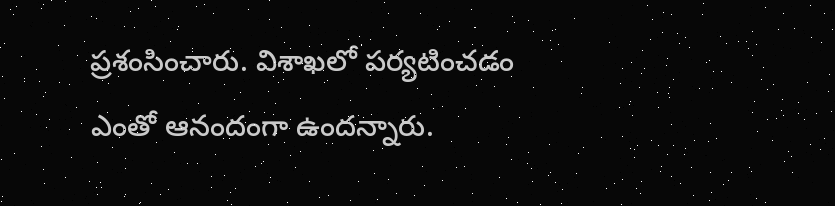ప్రశంసించారు. విశాఖలో పర్యటించడం ఎంతో ఆనందంగా ఉందన్నారు.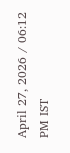April 27, 2026 / 06:12 PM IST